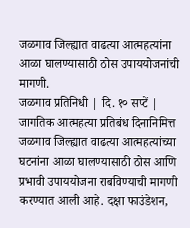जळगाव जिल्ह्यात वाढत्या आत्महत्यांना आळा घालण्यासाठी ठोस उपाययोजनांची मागणी.
जळगाव प्रतिनिधी | दि. १० सप्टें | जागतिक आत्महत्या प्रतिबंध दिनानिमित्त जळगाव जिल्ह्यात वाढत्या आत्महत्यांच्या घटनांना आळा घालण्यासाठी ठोस आणि प्रभावी उपाययोजना राबविण्याची मागणी करण्यात आली आहे. दक्षा फाउंडेशन,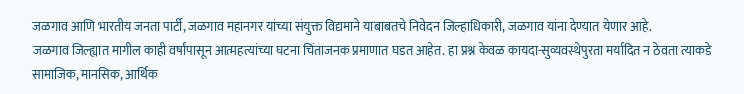जळगाव आणि भारतीय जनता पार्टी, जळगाव महानगर यांच्या संयुक्त विद्यमाने याबाबतचे निवेदन जिल्हाधिकारी, जळगाव यांना देण्यात येणार आहे.
जळगाव जिल्ह्यात मागील काही वर्षांपासून आत्महत्यांच्या घटना चिंताजनक प्रमाणात घडत आहेत. हा प्रश्न केवळ कायदा-सुव्यवस्थेपुरता मर्यादित न ठेवता त्याकडे सामाजिक, मानसिक, आर्थिक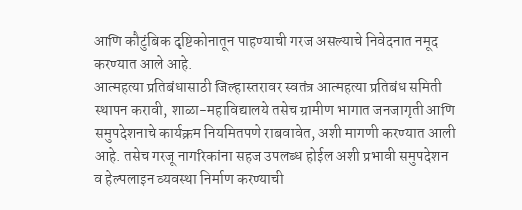आणि कौटुंबिक दृष्टिकोनातून पाहण्याची गरज असल्याचे निवेदनात नमूद करण्यात आले आहे.
आत्महत्या प्रतिबंधासाठी जिल्हास्तरावर स्वतंत्र आत्महत्या प्रतिबंध समिती स्थापन करावी, शाळा-महाविद्यालये तसेच ग्रामीण भागात जनजागृती आणि समुपदेशनाचे कार्यक्रम नियमितपणे राबवावेत, अशी मागणी करण्यात आली आहे. तसेच गरजू नागरिकांना सहज उपलब्ध होईल अशी प्रभावी समुपदेशन व हेल्पलाइन व्यवस्था निर्माण करण्याची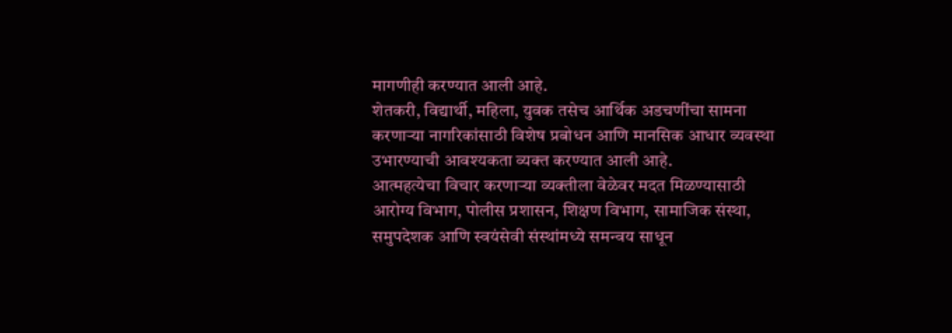मागणीही करण्यात आली आहे.
शेतकरी, विद्यार्थी, महिला, युवक तसेच आर्थिक अडचणींचा सामना करणाऱ्या नागरिकांसाठी विशेष प्रबोधन आणि मानसिक आधार व्यवस्था उभारण्याची आवश्यकता व्यक्त करण्यात आली आहे.
आत्महत्येचा विचार करणाऱ्या व्यक्तीला वेळेवर मदत मिळण्यासाठी आरोग्य विभाग, पोलीस प्रशासन, शिक्षण विभाग, सामाजिक संस्था, समुपदेशक आणि स्वयंसेवी संस्थांमध्ये समन्वय साधून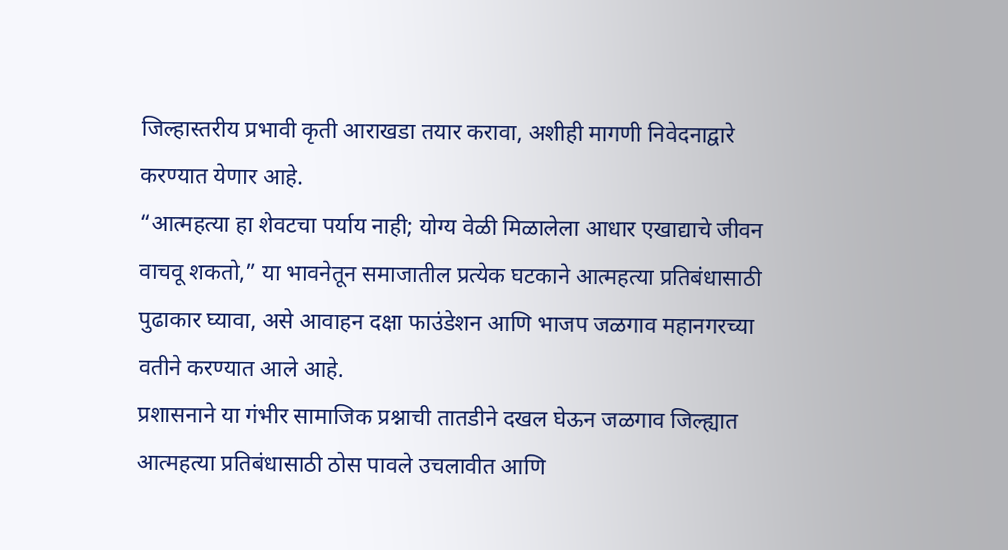जिल्हास्तरीय प्रभावी कृती आराखडा तयार करावा, अशीही मागणी निवेदनाद्वारे करण्यात येणार आहे.
“आत्महत्या हा शेवटचा पर्याय नाही; योग्य वेळी मिळालेला आधार एखाद्याचे जीवन वाचवू शकतो,” या भावनेतून समाजातील प्रत्येक घटकाने आत्महत्या प्रतिबंधासाठी पुढाकार घ्यावा, असे आवाहन दक्षा फाउंडेशन आणि भाजप जळगाव महानगरच्या वतीने करण्यात आले आहे.
प्रशासनाने या गंभीर सामाजिक प्रश्नाची तातडीने दखल घेऊन जळगाव जिल्ह्यात आत्महत्या प्रतिबंधासाठी ठोस पावले उचलावीत आणि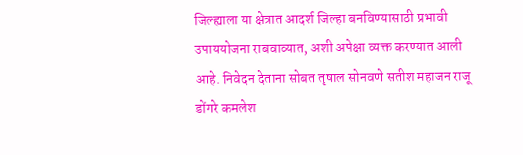जिल्ह्याला या क्षेत्रात आदर्श जिल्हा बनविण्यासाठी प्रभावी उपाययोजना राबवाव्यात, अशी अपेक्षा व्यक्त करण्यात आली आहे. निवेदन देताना सोबत तृषाल सोनवणे सतीश महाजन राजू डोंगरे कमलेश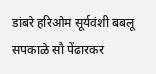डांबरे हरिओम सूर्यवंशी बबलू सपकाळे सौ पेंढारकर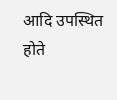आदि उपस्थित होते